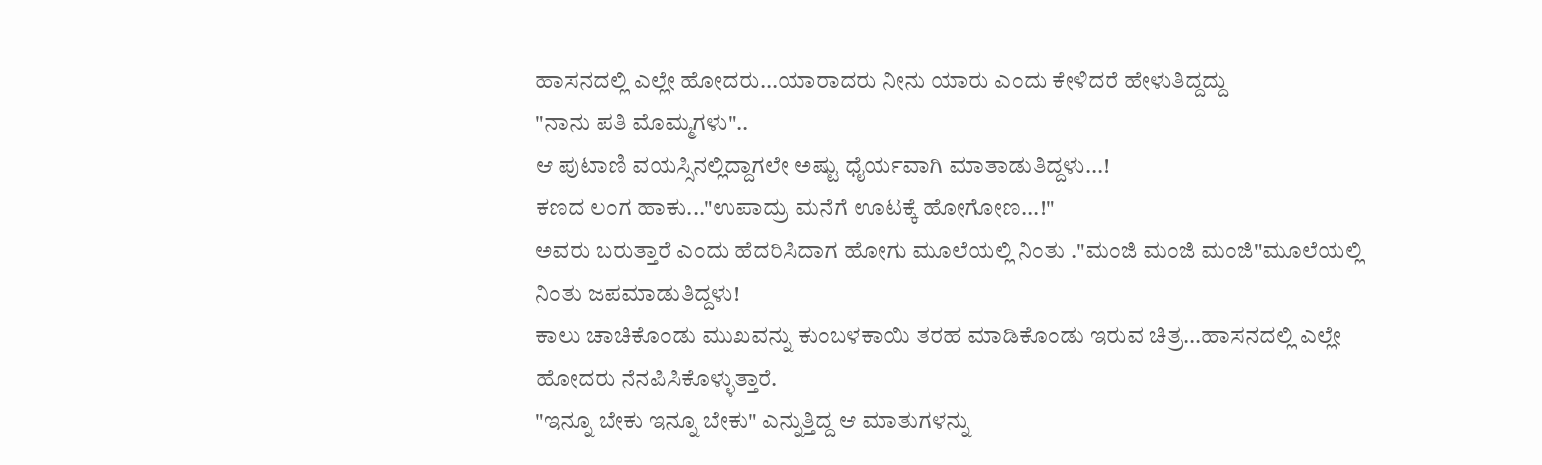ಹಾಸನದಲ್ಲಿ ಎಲ್ಲೇ ಹೋದರು...ಯಾರಾದರು ನೀನು ಯಾರು ಎಂದು ಕೇಳಿದರೆ ಹೇಳುತಿದ್ದದ್ದು
"ನಾನು ಪತಿ ಮೊಮ್ಮಗಳು"..
ಆ ಪುಟಾಣಿ ವಯಸ್ಸಿನಲ್ಲಿದ್ದಾಗಲೇ ಅಷ್ಟು ಧೈರ್ಯವಾಗಿ ಮಾತಾಡುತಿದ್ದಳು...!
ಕಣದ ಲಂಗ ಹಾಕು..."ಉಪಾದ್ರು ಮನೆಗೆ ಊಟಕ್ಕೆ ಹೋಗೋಣ...!"
ಅವರು ಬರುತ್ತಾರೆ ಎಂದು ಹೆದರಿಸಿದಾಗ ಹೋಗು ಮೂಲೆಯಲ್ಲಿ ನಿಂತು ."ಮಂಜಿ ಮಂಜಿ ಮಂಜಿ"ಮೂಲೆಯಲ್ಲಿ ನಿಂತು ಜಪಮಾಡುತಿದ್ದಳು!
ಕಾಲು ಚಾಚಿಕೊಂಡು ಮುಖವನ್ನು ಕುಂಬಳಕಾಯಿ ತರಹ ಮಾಡಿಕೊಂಡು ಇರುವ ಚಿತ್ರ...ಹಾಸನದಲ್ಲಿ ಎಲ್ಲೇ ಹೋದರು ನೆನಪಿಸಿಕೊಳ್ಳುತ್ತಾರೆ.
"ಇನ್ನೂ ಬೇಕು ಇನ್ನೂ ಬೇಕು" ಎನ್ನುತ್ತಿದ್ದ ಆ ಮಾತುಗಳನ್ನು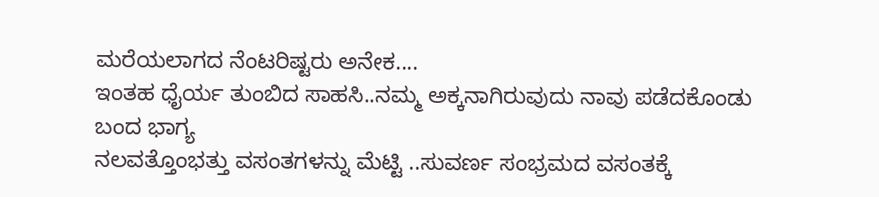ಮರೆಯಲಾಗದ ನೆಂಟರಿಷ್ಟರು ಅನೇಕ....
ಇಂತಹ ಧೈರ್ಯ ತುಂಬಿದ ಸಾಹಸಿ..ನಮ್ಮ ಅಕ್ಕನಾಗಿರುವುದು ನಾವು ಪಡೆದಕೊಂಡು ಬಂದ ಭಾಗ್ಯ
ನಲವತ್ತೊಂಭತ್ತು ವಸಂತಗಳನ್ನು ಮೆಟ್ಟಿ ..ಸುವರ್ಣ ಸಂಭ್ರಮದ ವಸಂತಕ್ಕೆ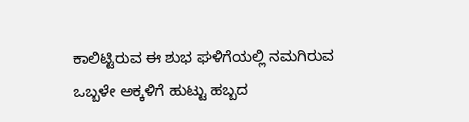ಕಾಲಿಟ್ಟಿರುವ ಈ ಶುಭ ಘಳಿಗೆಯಲ್ಲಿ ನಮಗಿರುವ ಒಬ್ಬಳೇ ಅಕ್ಕಳಿಗೆ ಹುಟ್ಟು ಹಬ್ಬದ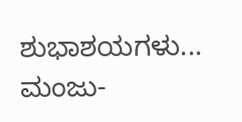ಶುಭಾಶಯಗಳು...
ಮಂಜು-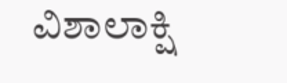ವಿಶಾಲಾಕ್ಷಿ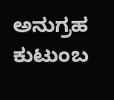ಅನುಗ್ರಹ ಕುಟುಂಬ